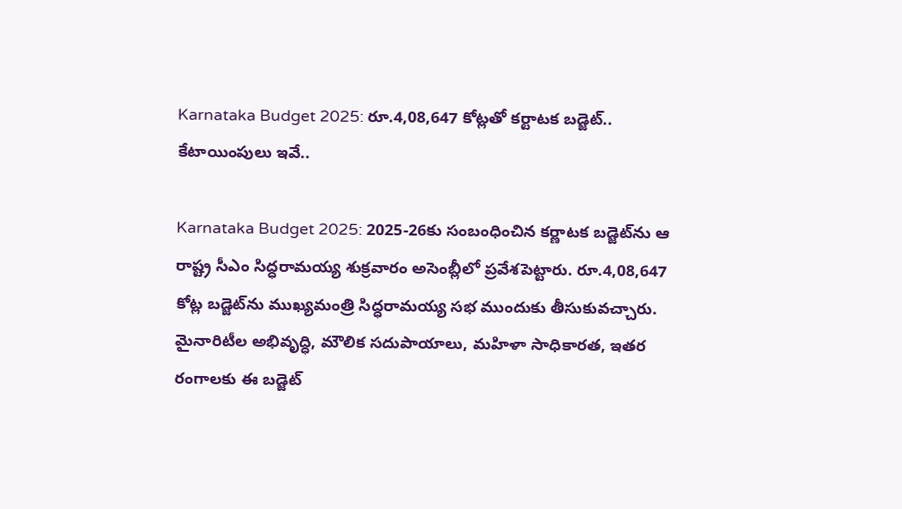Karnataka Budget 2025: రూ.4,08,647 కోట్లతో కర్టాటక బడ్జెట్‌.. కేటాయింపులు ఇవే..

Karnataka Budget 2025: 2025-26కు సంబంధించిన కర్ణాటక బడ్జెట్‌ను ఆ రాష్ట్ర సీఎం సిద్ధరామయ్య శుక్రవారం అసెంబ్లీలో ప్రవేశపెట్టారు. రూ.4,08,647 కోట్ల బడ్జెట్‌ను ముఖ్యమంత్రి సిద్ధరామయ్య సభ ముందుకు తీసుకువచ్చారు. మైనారిటీల అభివృద్ధి, మౌలిక సదుపాయాలు, మహిళా సాధికారత, ఇతర రంగాలకు ఈ బడ్జెట్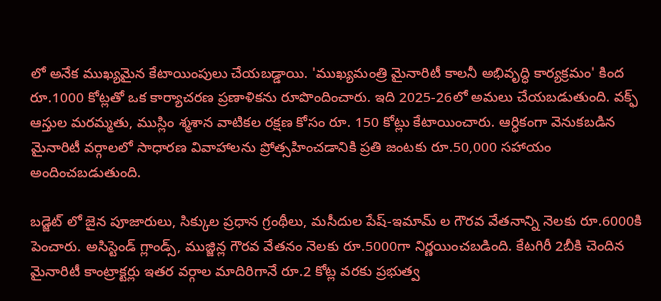లో అనేక ముఖ్యమైన కేటాయింపులు చేయబడ్డాయి. 'ముఖ్యమంత్రి మైనారిటీ కాలనీ అభివృద్ధి కార్యక్రమం' కింద రూ.1000 కోట్లతో ఒక కార్యాచరణ ప్రణాళికను రూపొందించారు. ఇది 2025-26లో అమలు చేయబడుతుంది. వక్ఫ్ ఆస్తుల మరమ్మతు, ముస్లిం శ్మశాన వాటికల రక్షణ కోసం రూ. 150 కోట్లు కేటాయించారు. ఆర్ధికంగా వెనుకబడిన మైనారిటీ వర్గాలలో సాధారణ వివాహాలను ప్రోత్సహించడానికి ప్రతి జంటకు రూ.50,000 సహాయం అందించబడుతుంది.

బడ్జెట్ లో జైన పూజారులు, సిక్కుల ప్రధాన గ్రంథీలు, మసీదుల పేష్-ఇమామ్ ల గౌరవ వేతనాన్ని నెలకు రూ.6000కి పెంచారు. అసిస్టెండ్ గ్లాండ్స్, ముజ్జిన్ల గౌరవ వేతనం నెలకు రూ.5000గా నిర్ణయించబడింది. కేటగిరీ 2బీకి చెందిన మైనారిటీ కాంట్రాక్టర్లు ఇతర వర్గాల మాదిరిగానే రూ.2 కోట్ల వరకు ప్రభుత్వ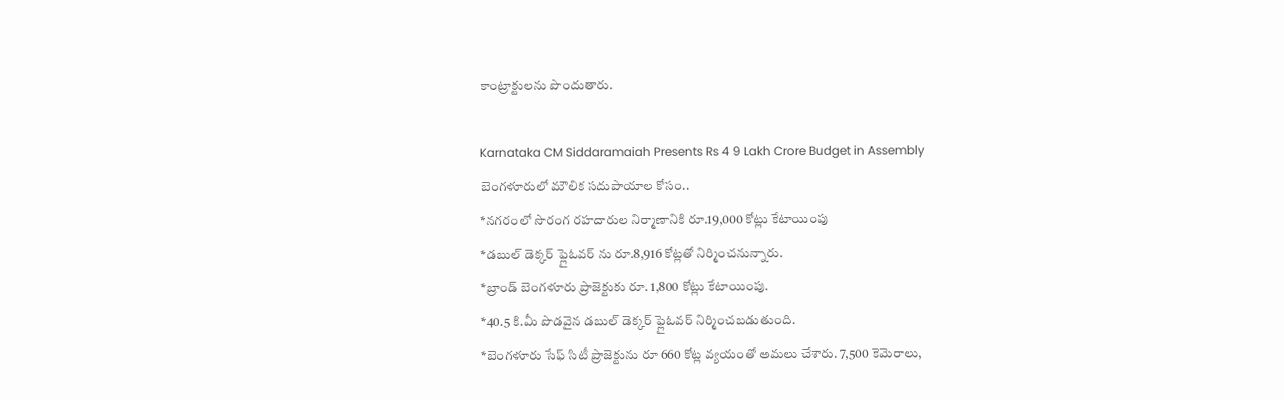కాంట్రాక్టులను పొందుతారు.

Karnataka CM Siddaramaiah Presents Rs 4 9 Lakh Crore Budget in Assembly
బెంగళూరులో మౌలిక సదుపాయాల కోసం..
*నగరంలో సొరంగ రహదారుల నిర్మాణానికి రూ.19,000 కోట్లు కేటాయింపు
*డబుల్ డెక్కర్ ఫ్లైఓవర్ ను రూ.8,916 కోట్లతో నిర్మించనున్నారు.
*బ్రాండ్ బెంగళూరు ప్రాజెక్టుకు రూ. 1,800 కోట్లు కేటాయింపు.
*40.5 కి.మీ పొడవైన డబుల్ డెక్కర్ ఫ్లైఓవర్ నిర్మించబడుతుంది.
*బెంగళూరు సేఫ్ సిటీ ప్రాజెక్టును రూ 660 కోట్ల వ్యయంతో అమలు చేశారు. 7,500 కెమెరాలు,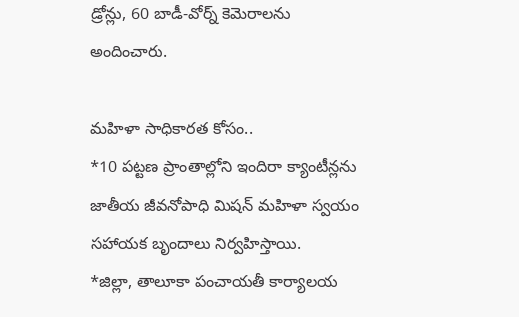డ్రోన్లు, 60 బాడీ-వోర్న్ కెమెరాలను అందించారు.

మహిళా సాధికారత కోసం..
*10 పట్టణ ప్రాంతాల్లోని ఇందిరా క్యాంటీన్లను జాతీయ జీవనోపాధి మిషన్ మహిళా స్వయం సహాయక బృందాలు నిర్వహిస్తాయి.
*జిల్లా, తాలూకా పంచాయతీ కార్యాలయ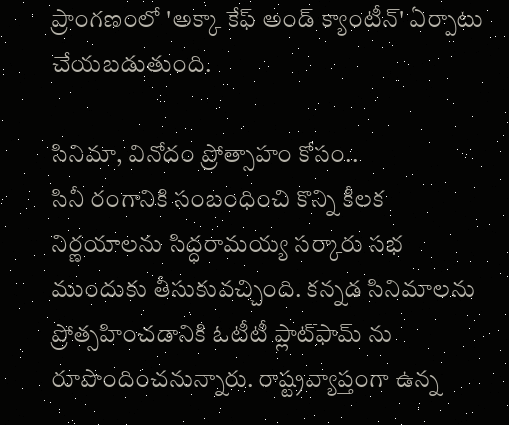ప్రాంగణంలో 'అక్కా కేఫ్ అండ్ క్యాంటీన్' ఏర్పాటు చేయబడుతుంది.

సినిమా, వినోదం ప్రోత్సాహం కోసం..
సినీ రంగానికి సంబంధించి కొన్ని కీలక నిర్ణయాలను సిద్ధరామయ్య సర్కారు సభ ముందుకు తీసుకువచ్చింది. కన్నడ సినిమాలను ప్రోత్సహించడానికి ఓటీటీ ప్లాట్‌ఫామ్ ను రూపొందించనున్నారు. రాష్ట్రవ్యాప్తంగా ఉన్న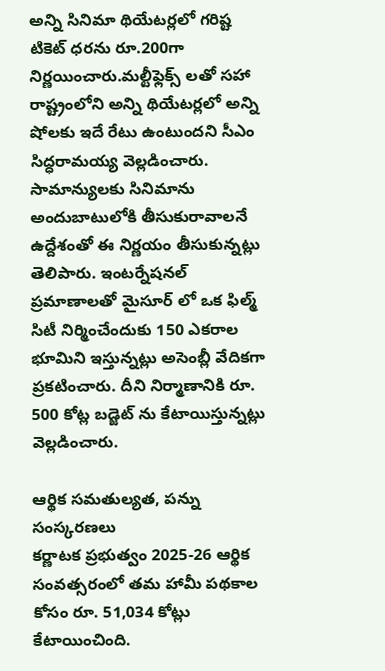అన్ని సినిమా థియేటర్లలో గరిష్ట టికెట్ ధరను రూ.200గా నిర్ణయించారు.మల్టీఫ్లెక్స్ లతో సహా రాష్ట్రంలోని అన్ని థియేటర్లలో అన్ని షోలకు ఇదే రేటు ఉంటుందని సీఎం సిద్ధరామయ్య వెల్లడించారు. సామాన్యులకు సినిమాను అందుబాటులోకి తీసుకురావాలనే ఉద్దేశంతో ఈ నిర్ణయం తీసుకున్నట్లు తెలిపారు. ఇంటర్నేషనల్ ప్రమాణాలతో మైసూర్ లో ఒక ఫిల్మ్ సిటీ నిర్మించేందుకు 150 ఎకరాల భూమిని ఇస్తున్నట్లు అసెంబ్లీ వేదికగా ప్రకటించారు. దీని నిర్మాణానికి రూ. 500 కోట్ల బడ్జెట్ ను కేటాయిస్తున్నట్లు వెల్లడించారు.

ఆర్థిక సమతుల్యత, పన్ను సంస్కరణలు
కర్ణాటక ప్రభుత్వం 2025-26 ఆర్థిక సంవత్సరంలో తమ హామీ పథకాల కోసం రూ. 51,034 కోట్లు కేటాయించింది.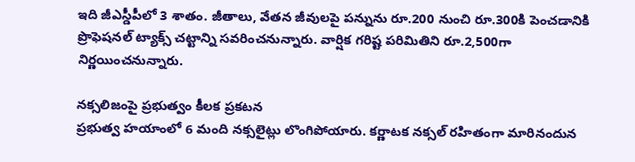ఇది జీఎస్డీపీలో 3 శాతం. జీతాలు, వేతన జీవులపై పన్నును రూ.200 నుంచి రూ.300కి పెంచడానికి ప్రొఫెషనల్ ట్యాక్స్ చట్టాన్ని సవరించనున్నారు. వార్షిక గరిష్ట పరిమితిని రూ.2,500గా నిర్ణయించనున్నారు.

నక్సలిజంపై ప్రభుత్వం కీలక ప్రకటన
ప్రభుత్వ హయాంలో 6 మంది నక్సలైట్లు లొంగిపోయారు. కర్ణాటక నక్సల్ రహితంగా మారినందున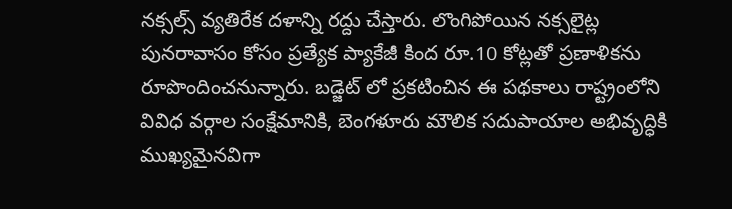నక్సల్స్ వ్యతిరేక దళాన్ని రద్దు చేస్తారు. లొంగిపోయిన నక్సలైట్ల పునరావాసం కోసం ప్రత్యేక ప్యాకేజీ కింద రూ.10 కోట్లతో ప్రణాళికను రూపొందించనున్నారు. బడ్జెట్ లో ప్రకటించిన ఈ పథకాలు రాష్ట్రంలోని వివిధ వర్గాల సంక్షేమానికి, బెంగళూరు మౌలిక సదుపాయాల అభివృద్ధికి ముఖ్యమైనవిగా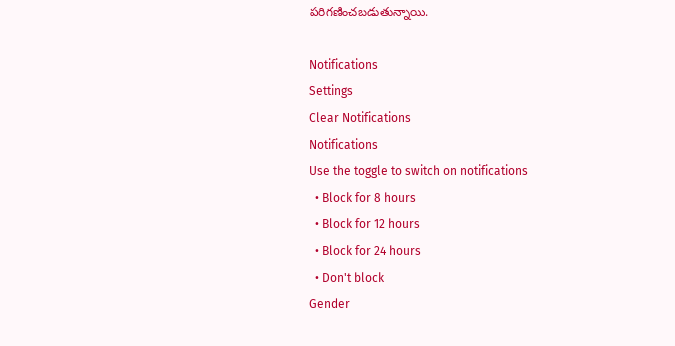పరిగణించబడుతున్నాయి.

Notifications
Settings
Clear Notifications
Notifications
Use the toggle to switch on notifications
  • Block for 8 hours
  • Block for 12 hours
  • Block for 24 hours
  • Don't block
Gender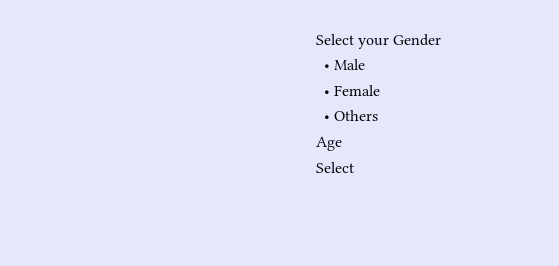Select your Gender
  • Male
  • Female
  • Others
Age
Select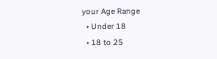your Age Range
  • Under 18
  • 18 to 25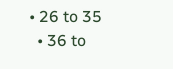• 26 to 35
  • 36 to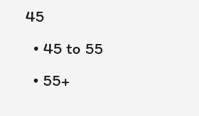45
  • 45 to 55
  • 55+